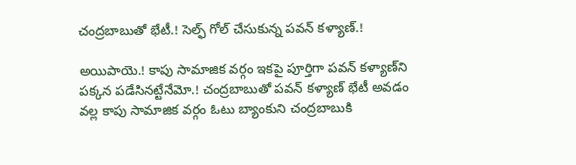చంద్రబాబుతో భేటీ.! సెల్ఫ్ గోల్ చేసుకున్న పవన్ కళ్యాణ్.!

అయిపాయె.! కాపు సామాజిక వర్గం ఇకపై పూర్తిగా పవన్ కళ్యాణ్‌ని పక్కన పడేసినట్టేనేమో.! చంద్రబాబుతో పవన్ కళ్యాణ్ భేటీ అవడం వల్ల కాపు సామాజిక వర్గం ఓటు బ్యాంకుని చంద్రబాబుకి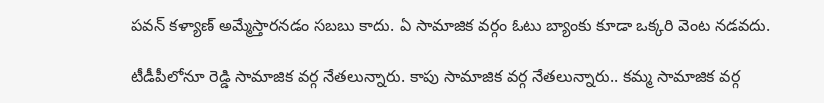పవన్ కళ్యాణ్ అమ్మేస్తారనడం సబబు కాదు. ఏ సామాజిక వర్గం ఓటు బ్యాంకు కూడా ఒక్కరి వెంట నడవదు.

టీడీపీలోనూ రెడ్డి సామాజిక వర్గ నేతలున్నారు. కాపు సామాజిక వర్గ నేతలున్నారు.. కమ్మ సామాజిక వర్గ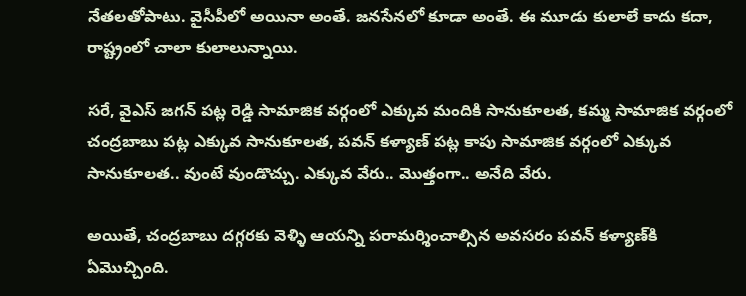నేతలతోపాటు. వైసీపీలో అయినా అంతే. జనసేనలో కూడా అంతే. ఈ మూడు కులాలే కాదు కదా, రాష్ట్రంలో చాలా కులాలున్నాయి.

సరే, వైఎస్ జగన్ పట్ల రెడ్డి సామాజిక వర్గంలో ఎక్కువ మందికి సానుకూలత, కమ్మ సామాజిక వర్గంలో చంద్రబాబు పట్ల ఎక్కువ సానుకూలత, పవన్ కళ్యాణ్ పట్ల కాపు సామాజిక వర్గంలో ఎక్కువ సానుకూలత.. వుంటే వుండొచ్చు. ఎక్కువ వేరు.. మొత్తంగా.. అనేది వేరు.

అయితే, చంద్రబాబు దగ్గరకు వెళ్ళి ఆయన్ని పరామర్శించాల్సిన అవసరం పవన్ కళ్యాణ్‌కి ఏమొచ్చింది.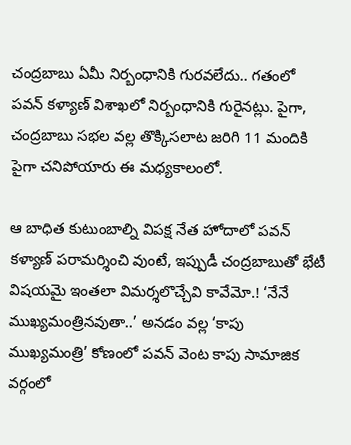చంద్రబాబు ఏమీ నిర్బంధానికి గురవలేదు.. గతంలో పవన్ కళ్యాణ్ విశాఖలో నిర్బంధానికి గురైనట్లు. పైగా, చంద్రబాబు సభల వల్ల తొక్కిసలాట జరిగి 11 మందికి పైగా చనిపోయారు ఈ మధ్యకాలంలో.

ఆ బాధిత కుటుంబాల్ని విపక్ష నేత హోదాలో పవన్ కళ్యాణ్ పరామర్శించి వుంటే, ఇప్పుడీ చంద్రబాబుతో భేటీ విషయమై ఇంతలా విమర్శలొచ్చేవి కావేమో.! ‘నేనే ముఖ్యమంత్రినవుతా..’ అనడం వల్ల ‘కాపు ముఖ్యమంత్రి’ కోణంలో పవన్ వెంట కాపు సామాజిక వర్గంలో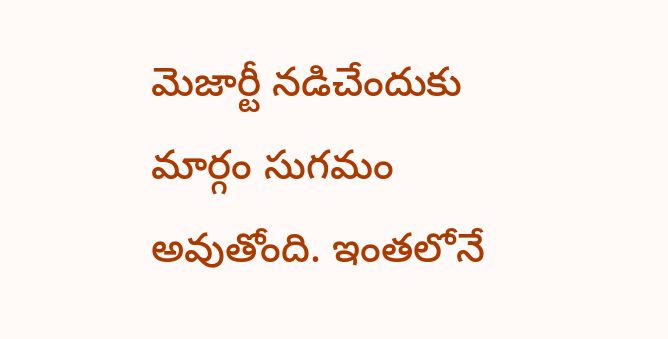మెజార్టీ నడిచేందుకు మార్గం సుగమం అవుతోంది. ఇంతలోనే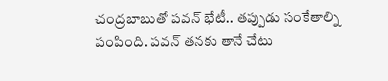చంద్రబాబుతో పవన్ భేటీ.. తప్పుడు సంకేతాల్ని పంపింది. పవన్ తనకు తానే చేటు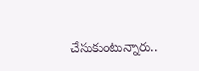చేసుకుంటున్నారు..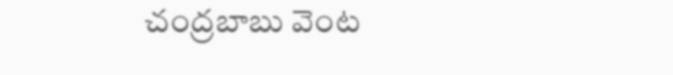చంద్రబాబు వెంట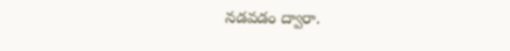నడవడం ద్వారా.